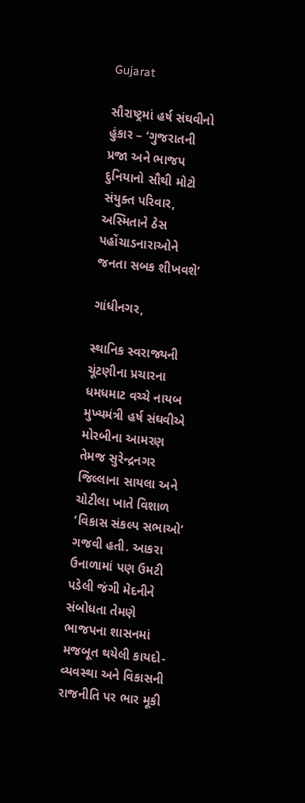Gujarat

સૌરાષ્ટ્રમાં હર્ષ સંઘવીનો હુંકાર – ‘ગુજરાતની પ્રજા અને ભાજપ દુનિયાનો સૌથી મોટો સંયુક્ત પરિવાર, અસ્મિતાને ઠેસ પહોંચાડનારાઓને જનતા સબક શીખવશે’

ગાંધીનગર,

સ્થાનિક સ્વરાજ્યની ચૂંટણીના પ્રચારના ધમધમાટ વચ્ચે નાયબ મુખ્યમંત્રી હર્ષ સંઘવીએ મોરબીના આમરણ તેમજ સુરેન્દ્રનગર જિલ્લાના સાયલા અને ચોટીલા ખાતે વિશાળ ‘વિકાસ સંકલ્પ સભાઓ’ ગજવી હતી. આકરા ઉનાળામાં પણ ઉમટી પડેલી જંગી મેદનીને સંબોધતા તેમણે ભાજપના શાસનમાં મજબૂત થયેલી કાયદો-વ્યવસ્થા અને વિકાસની રાજનીતિ પર ભાર મૂકી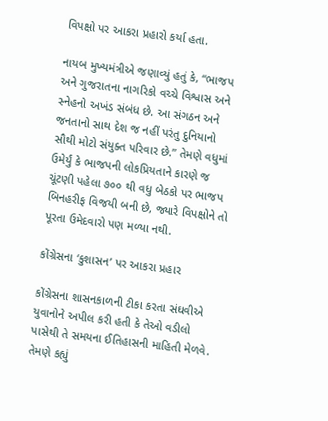વિપક્ષો પર આકરા પ્રહારો કર્યા હતા.

નાયબ મુખ્યમંત્રીએ જણાવ્યું હતું કે, “ભાજપ અને ગુજરાતના નાગરિકો વચ્ચે વિશ્વાસ અને સ્નેહનો અખંડ સંબંધ છે. આ સંગઠન અને જનતાનો સાથ દેશ જ નહીં પરંતુ દુનિયાનો સૌથી મોટો સંયુક્ત પરિવાર છે.” તેમણે વધુમાં ઉમેર્યું કે ભાજપની લોકપ્રિયતાને કારણે જ ચૂંટણી પહેલા ૭૦૦ થી વધુ બેઠકો પર ભાજપ બિનહરીફ વિજયી બની છે, જ્યારે વિપક્ષોને તો પૂરતા ઉમેદવારો પણ મળ્યા નથી.

કોંગ્રેસના ‘કુશાસન’ પર આકરા પ્રહાર

કોંગ્રેસના શાસનકાળની ટીકા કરતા સંઘવીએ યુવાનોને અપીલ કરી હતી કે તેઓ વડીલો પાસેથી તે સમયના ઈતિહાસની માહિતી મેળવે. તેમણે કહ્યું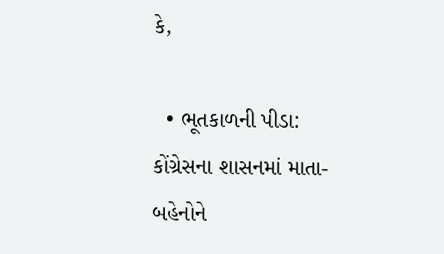કે,

  • ભૂતકાળની પીડા: કોંગ્રેસના શાસનમાં માતા-બહેનોને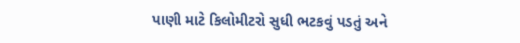પાણી માટે કિલોમીટરો સુધી ભટકવું પડતું અને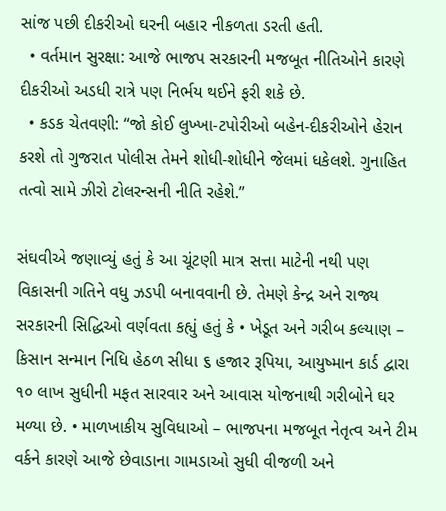સાંજ પછી દીકરીઓ ઘરની બહાર નીકળતા ડરતી હતી.
  • વર્તમાન સુરક્ષા: આજે ભાજપ સરકારની મજબૂત નીતિઓને કારણે દીકરીઓ અડધી રાત્રે પણ નિર્ભય થઈને ફરી શકે છે.
  • કડક ચેતવણી: “જો કોઈ લુખ્ખા-ટપોરીઓ બહેન-દીકરીઓને હેરાન કરશે તો ગુજરાત પોલીસ તેમને શોધી-શોધીને જેલમાં ધકેલશે. ગુનાહિત તત્વો સામે ઝીરો ટોલરન્સની નીતિ રહેશે.”

સંઘવીએ જણાવ્યું હતું કે આ ચૂંટણી માત્ર સત્તા માટેની નથી પણ વિકાસની ગતિને વધુ ઝડપી બનાવવાની છે. તેમણે કેન્દ્ર અને રાજ્ય સરકારની સિદ્ધિઓ વર્ણવતા કહ્યું હતું કે • ખેડૂત અને ગરીબ કલ્યાણ – કિસાન સન્માન નિધિ હેઠળ સીધા ૬ હજાર રૂપિયા, આયુષ્માન કાર્ડ દ્વારા ૧૦ લાખ સુધીની મફત સારવાર અને આવાસ યોજનાથી ગરીબોને ઘર મળ્યા છે. • માળખાકીય સુવિધાઓ – ભાજપના મજબૂત નેતૃત્વ અને ટીમ વર્કને કારણે આજે છેવાડાના ગામડાઓ સુધી વીજળી અને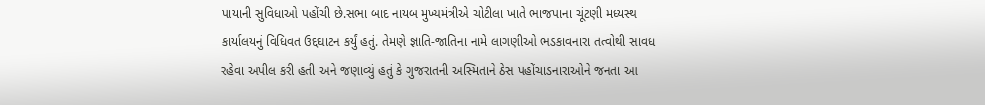પાયાની સુવિધાઓ પહોંચી છે.સભા બાદ નાયબ મુખ્યમંત્રીએ ચોટીલા ખાતે ભાજપાના ચૂંટણી મધ્યસ્થ કાર્યાલયનું વિધિવત ઉદ્દઘાટન કર્યું હતું. તેમણે જ્ઞાતિ-જાતિના નામે લાગણીઓ ભડકાવનારા તત્વોથી સાવધ રહેવા અપીલ કરી હતી અને જણાવ્યું હતું કે ગુજરાતની અસ્મિતાને ઠેસ પહોંચાડનારાઓને જનતા આ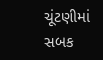ચૂંટણીમાં સબક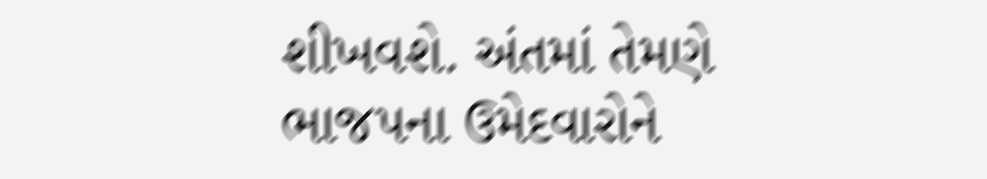શીખવશે. અંતમાં તેમણે ભાજપના ઉમેદવારોને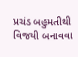પ્રચંડ બહુમતીથી વિજયી બનાવવા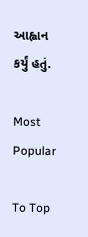આહ્વાન કર્યું હતું.

Most Popular

To Top